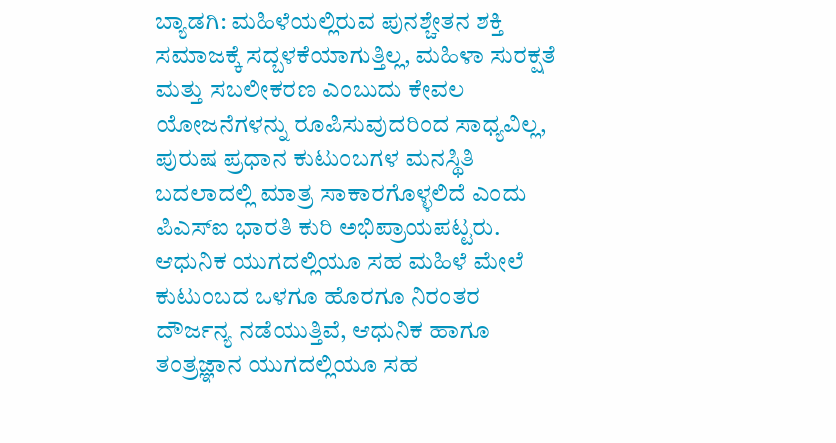ಬ್ಯಾಡಗಿ: ಮಹಿಳೆಯಲ್ಲಿರುವ ಪುನಶ್ಚೇತನ ಶಕ್ತಿ ಸಮಾಜಕ್ಕೆ ಸದ್ಬಳಕೆಯಾಗುತ್ತಿಲ್ಲ, ಮಹಿಳಾ ಸುರಕ್ಷತೆ ಮತ್ತು ಸಬಲೀಕರಣ ಎಂಬುದು ಕೇವಲ ಯೋಜನೆಗಳನ್ನು ರೂಪಿಸುವುದರಿಂದ ಸಾಧ್ಯವಿಲ್ಲ, ಪುರುಷ ಪ್ರಧಾನ ಕುಟುಂಬಗಳ ಮನಸ್ಥಿತಿ ಬದಲಾದಲ್ಲಿ ಮಾತ್ರ ಸಾಕಾರಗೊಳ್ಳಲಿದೆ ಎಂದು ಪಿಎಸ್ಐ ಭಾರತಿ ಕುರಿ ಅಭಿಪ್ರಾಯಪಟ್ಟರು.
ಆಧುನಿಕ ಯುಗದಲ್ಲಿಯೂ ಸಹ ಮಹಿಳೆ ಮೇಲೆ ಕುಟುಂಬದ ಒಳಗೂ ಹೊರಗೂ ನಿರಂತರ ದೌರ್ಜನ್ಯ ನಡೆಯುತ್ತಿವೆ, ಆಧುನಿಕ ಹಾಗೂ ತಂತ್ರಜ್ಞಾನ ಯುಗದಲ್ಲಿಯೂ ಸಹ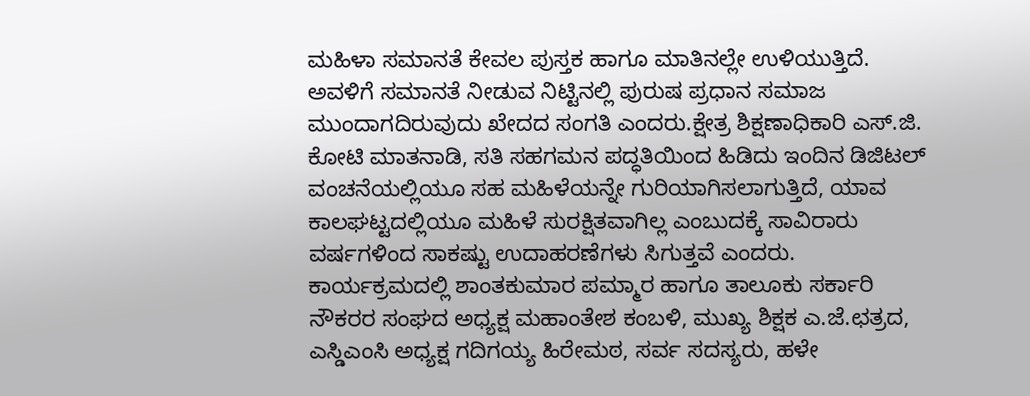ಮಹಿಳಾ ಸಮಾನತೆ ಕೇವಲ ಪುಸ್ತಕ ಹಾಗೂ ಮಾತಿನಲ್ಲೇ ಉಳಿಯುತ್ತಿದೆ. ಅವಳಿಗೆ ಸಮಾನತೆ ನೀಡುವ ನಿಟ್ಟಿನಲ್ಲಿ ಪುರುಷ ಪ್ರಧಾನ ಸಮಾಜ ಮುಂದಾಗದಿರುವುದು ಖೇದದ ಸಂಗತಿ ಎಂದರು.ಕ್ಷೇತ್ರ ಶಿಕ್ಷಣಾಧಿಕಾರಿ ಎಸ್.ಜಿ. ಕೋಟಿ ಮಾತನಾಡಿ, ಸತಿ ಸಹಗಮನ ಪದ್ಧತಿಯಿಂದ ಹಿಡಿದು ಇಂದಿನ ಡಿಜಿಟಲ್ ವಂಚನೆಯಲ್ಲಿಯೂ ಸಹ ಮಹಿಳೆಯನ್ನೇ ಗುರಿಯಾಗಿಸಲಾಗುತ್ತಿದೆ, ಯಾವ ಕಾಲಘಟ್ಟದಲ್ಲಿಯೂ ಮಹಿಳೆ ಸುರಕ್ಷಿತವಾಗಿಲ್ಲ ಎಂಬುದಕ್ಕೆ ಸಾವಿರಾರು ವರ್ಷಗಳಿಂದ ಸಾಕಷ್ಟು ಉದಾಹರಣೆಗಳು ಸಿಗುತ್ತವೆ ಎಂದರು.
ಕಾರ್ಯಕ್ರಮದಲ್ಲಿ ಶಾಂತಕುಮಾರ ಪಮ್ಮಾರ ಹಾಗೂ ತಾಲೂಕು ಸರ್ಕಾರಿ ನೌಕರರ ಸಂಘದ ಅಧ್ಯಕ್ಷ ಮಹಾಂತೇಶ ಕಂಬಳಿ, ಮುಖ್ಯ ಶಿಕ್ಷಕ ಎ.ಜೆ.ಛತ್ರದ, ಎಸ್ಡಿಎಂಸಿ ಅಧ್ಯಕ್ಷ ಗದಿಗಯ್ಯ ಹಿರೇಮಠ, ಸರ್ವ ಸದಸ್ಯರು, ಹಳೇ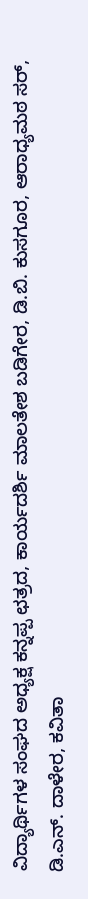ವಿದ್ಯಾರ್ಥಿಗಳ ಸಂಘದ ಅಧ್ಯಕ್ಷ ಕನ್ನಪ್ಪ ಛತ್ರದ, ಕಾರ್ಯದರ್ಶಿ ಮಾಲತೇಶ ಬಡಿಗೇರ, ಡಿ.ಬಿ. ಕುಸಗೂರ, ಆರಾಧ್ಯಮಠ ಸರ್, ಡಿ.ಎನ್. ದಾಳೇರ, ಕವಿತಾ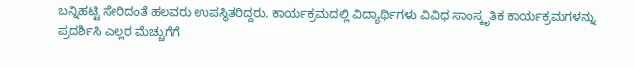ಬನ್ನಿಹಟ್ಟಿ ಸೇರಿದಂತೆ ಹಲವರು ಉಪಸ್ಥಿತರಿದ್ದರು. ಕಾರ್ಯಕ್ರಮದಲ್ಲಿ ವಿದ್ಯಾರ್ಥಿಗಳು ವಿವಿಧ ಸಾಂಸ್ಕೃತಿಕ ಕಾರ್ಯಕ್ರಮಗಳನ್ನು ಪ್ರದರ್ಶಿಸಿ ಎಲ್ಲರ ಮೆಚ್ಚುಗೆಗೆ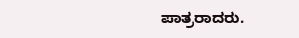ಪಾತ್ರರಾದರು.